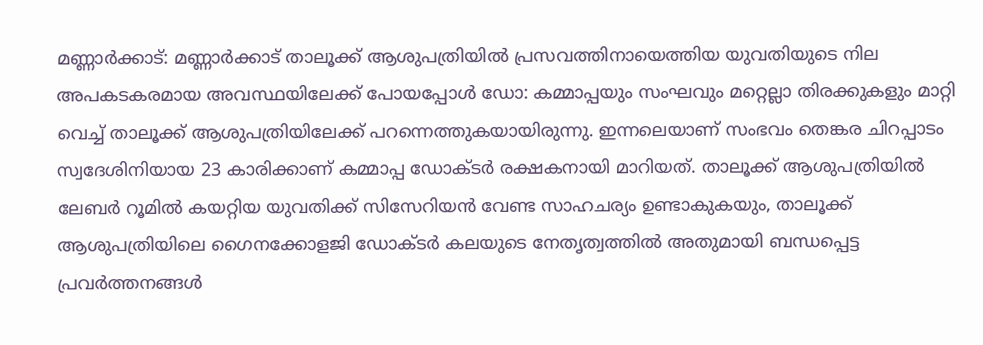മണ്ണാർക്കാട്: മണ്ണാർക്കാട് താലൂക്ക് ആശുപത്രിയിൽ പ്രസവത്തിനായെത്തിയ യുവതിയുടെ നില അപകടകരമായ അവസ്ഥയിലേക്ക് പോയപ്പോൾ ഡോ: കമ്മാപ്പയും സംഘവും മറ്റെല്ലാ തിരക്കുകളും മാറ്റി വെച്ച് താലൂക്ക് ആശുപത്രിയിലേക്ക് പറന്നെത്തുകയായിരുന്നു. ഇന്നലെയാണ് സംഭവം തെങ്കര ചിറപ്പാടം സ്വദേശിനിയായ 23 കാരിക്കാണ് കമ്മാപ്പ ഡോക്ടർ രക്ഷകനായി മാറിയത്. താലൂക്ക് ആശുപത്രിയിൽ ലേബർ റൂമിൽ കയറ്റിയ യുവതിക്ക് സിസേറിയൻ വേണ്ട സാഹചര്യം ഉണ്ടാകുകയും, താലൂക്ക് ആശുപത്രിയിലെ ഗൈനക്കോളജി ഡോക്ടർ കലയുടെ നേതൃത്വത്തിൽ അതുമായി ബന്ധപ്പെട്ട പ്രവർത്തനങ്ങൾ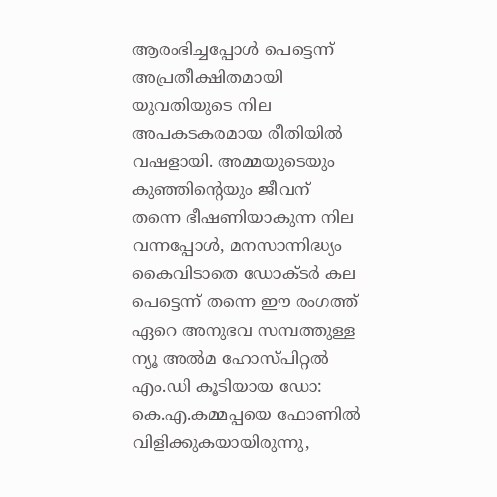ആരംഭിച്ചപ്പോൾ പെട്ടെന്ന് അപ്രതീക്ഷിതമായി യുവതിയുടെ നില അപകടകരമായ രീതിയിൽ വഷളായി. അമ്മയുടെയും കുഞ്ഞിന്റെയും ജീവന് തന്നെ ഭീഷണിയാകുന്ന നില വന്നപ്പോൾ, മനസാന്നിദ്ധ്യം കൈവിടാതെ ഡോക്ടർ കല പെട്ടെന്ന് തന്നെ ഈ രംഗത്ത് ഏറെ അനുഭവ സമ്പത്തുള്ള ന്യൂ അൽമ ഹോസ്പിറ്റൽ എം.ഡി കൂടിയായ ഡോ: കെ.എ.കമ്മപ്പയെ ഫോണിൽ വിളിക്കുകയായിരുന്നു,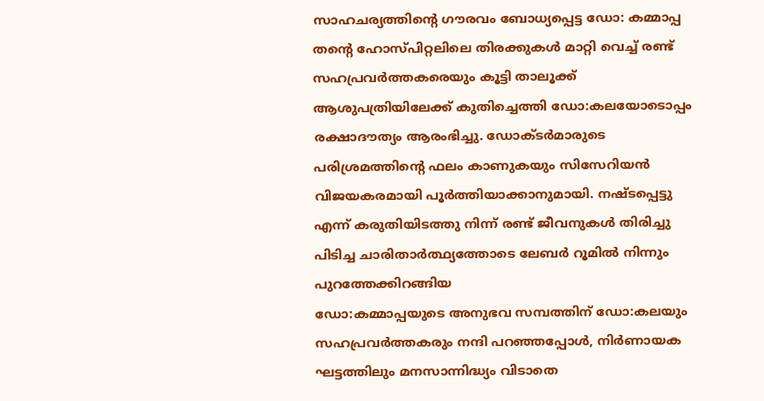സാഹചര്യത്തിന്റെ ഗൗരവം ബോധ്യപ്പെട്ട ഡോ: കമ്മാപ്പ തന്റെ ഹോസ്പിറ്റലിലെ തിരക്കുകൾ മാറ്റി വെച്ച് രണ്ട് സഹപ്രവർത്തകരെയും കൂട്ടി താലൂക്ക് ആശുപത്രിയിലേക്ക് കുതിച്ചെത്തി ഡോ:കലയോടൊപ്പം രക്ഷാദൗത്യം ആരംഭിച്ചു. ഡോക്ടർമാരുടെ പരിശ്രമത്തിന്റെ ഫലം കാണുകയും സിസേറിയൻ വിജയകരമായി പൂർത്തിയാക്കാനുമായി. നഷ്ടപ്പെട്ടു എന്ന് കരുതിയിടത്തു നിന്ന് രണ്ട് ജീവനുകൾ തിരിച്ചു പിടിച്ച ചാരിതാർത്ഥ്യത്തോടെ ലേബർ റൂമിൽ നിന്നും പുറത്തേക്കിറങ്ങിയ
ഡോ:കമ്മാപ്പയുടെ അനുഭവ സമ്പത്തിന് ഡോ:കലയും സഹപ്രവർത്തകരും നന്ദി പറഞ്ഞപ്പോൾ, നിർണായക ഘട്ടത്തിലും മനസാന്നിദ്ധ്യം വിടാതെ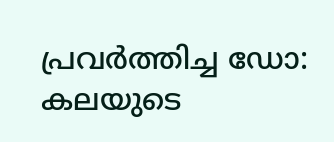പ്രവർത്തിച്ച ഡോ: കലയുടെ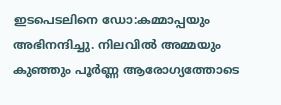ഇടപെടലിനെ ഡോ:കമ്മാപ്പയും അഭിനന്ദിച്ചു. നിലവിൽ അമ്മയും കുഞ്ഞും പൂർണ്ണ ആരോഗ്യത്തോടെ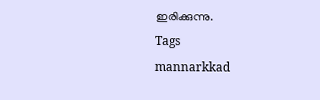ഇരിക്കുന്നു.
Tags
mannarkkad